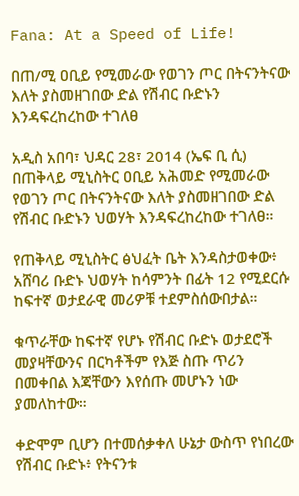Fana: At a Speed of Life!

በጠ/ሚ ዐቢይ የሚመራው የወገን ጦር በትናንትናው እለት ያስመዘገበው ድል የሽብር ቡድኑን እንዳፍረከረከው ተገለፀ

አዲስ አበባ፣ ህዳር 28፣ 2014 (ኤፍ ቢ ሲ) በጠቅላይ ሚኒስትር ዐቢይ አሕመድ የሚመራው የወገን ጦር በትናንትናው እለት ያስመዘገበው ድል የሽብር ቡድኑን ህወሃት እንዳፍረከረከው ተገለፀ።

የጠቅላይ ሚኒስትር ፅህፈት ቤት እንዳስታወቀው፥ አሸባሪ ቡድኑ ህወሃት ከሳምንት በፊት 12 የሚደርሱ ከፍተኛ ወታደራዊ መሪዎቹ ተደምስሰውበታል።

ቁጥራቸው ከፍተኛ የሆኑ የሽብር ቡድኑ ወታደሮች መያዛቸውንና በርካቶችም የእጅ ስጡ ጥሪን በመቀበል እጃቸውን እየሰጡ መሆኑን ነው ያመለከተው።

ቀድሞም ቢሆን በተመሰቃቀለ ሁኔታ ውስጥ የነበረው የሽብር ቡድኑ፥ የትናንቱ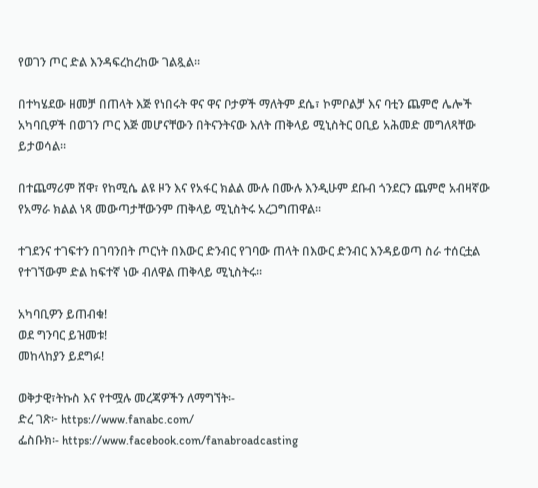የወገን ጦር ድል እንዳፍረከረከው ገልጿል።

በተካሄደው ዘመቻ በጠላት እጅ የነበሩት ዋና ዋና ቦታዎች ማለትም ደሴ፣ ኮምቦልቻ እና ባቲን ጨምሮ ሌሎች አካባቢዎች በወገን ጦር እጅ መሆናቸውን በትናንትናው እለት ጠቅላይ ሚኒስትር ዐቢይ አሕመድ መግለጻቸው ይታወሳል።

በተጨማሪም ሸዋ፣ የከሚሴ ልዩ ዞን እና የአፋር ክልል ሙሉ በሙሉ እንዲሁም ደቡብ ጎንደርን ጨምሮ አብዛኛው የአማራ ክልል ነጻ መውጣታቸውንም ጠቅላይ ሚኒስትሩ አረጋግጠዋል፡፡

ተገደንና ተገፍተን በገባንበት ጦርነት በእውር ድንብር የገባው ጠላት በእውር ድንብር እንዳይወጣ ስራ ተሰርቷል የተገኘውም ድል ከፍተኛ ነው ብለዋል ጠቅላይ ሚኒስትሩ።

አካባቢዎን ይጠብቁ!
ወደ ግንባር ይዝመቱ!
መከላከያን ይደግፉ!

ወቅታዊ፣ትኩስ እና የተሟሉ መረጃዎችን ለማግኘት፡-
ድረ ገጽ፦ https://www.fanabc.com/
ፌስቡክ፡- https://www.facebook.com/fanabroadcasting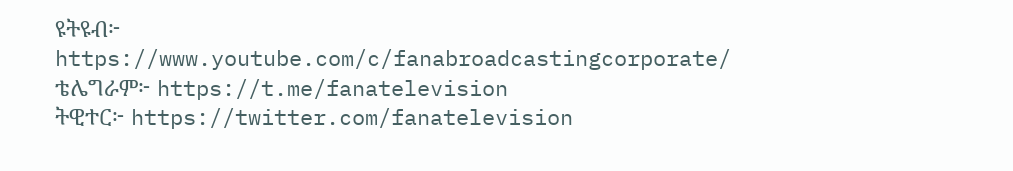ዩትዩብ፦ https://www.youtube.com/c/fanabroadcastingcorporate/
ቴሌግራም፦ https://t.me/fanatelevision
ትዊተር፦ https://twitter.com/fanatelevision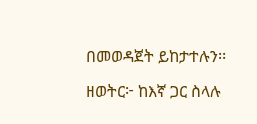በመወዳጀት ይከታተሉን፡፡

ዘወትር፦ ከእኛ ጋር ስላሉ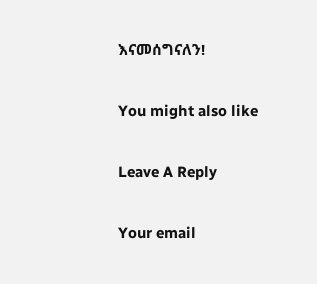እናመሰግናለን!

You might also like

Leave A Reply

Your email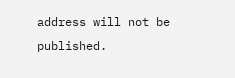address will not be published.